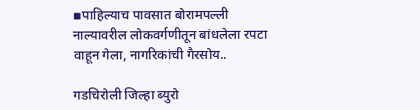▪पाहिल्याच पावसात बोरामपल्ली नाल्यावरील लोकवर्गणीतून बांधलेला रपटा वाहून गेला, नागरिकांची गैरसोय..

गडचिरोली जिल्हा ब्युरो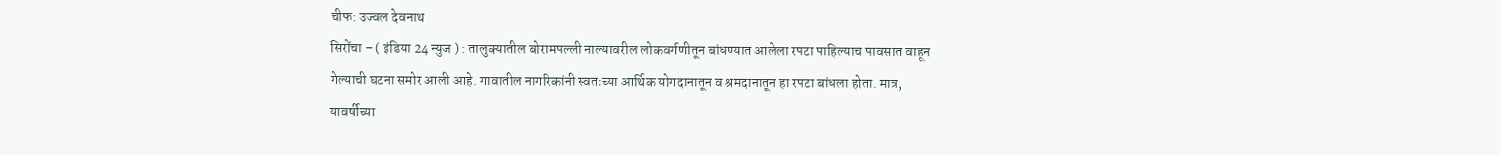चीफ: उज्वल देवनाथ
सिरोंचा – ( इंडिया 24 न्युज ) : तालुक्यातील बोरामपल्ली नाल्यावरील लोकवर्गणीतून बांधण्यात आलेला रपटा पाहिल्याच पावसात वाहून गेल्याची घटना समोर आली आहे. गावातील नागरिकांनी स्वतःच्या आर्थिक योगदानातून व श्रमदानातून हा रपटा बांधला होता. मात्र, यावर्षीच्या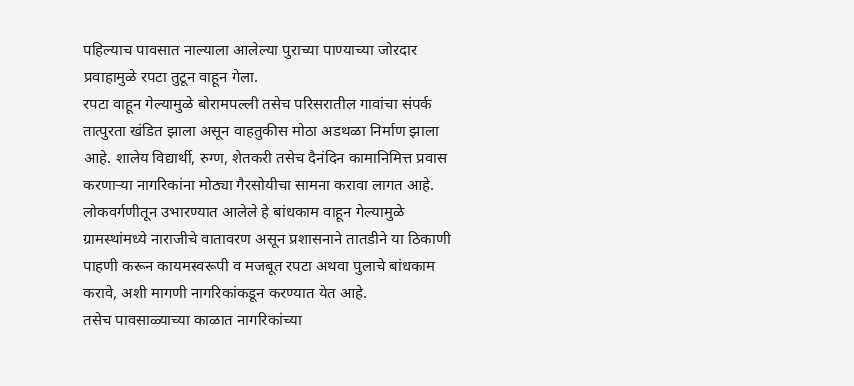पहिल्याच पावसात नाल्याला आलेल्या पुराच्या पाण्याच्या जोरदार प्रवाहामुळे रपटा तुटून वाहून गेला.
रपटा वाहून गेल्यामुळे बोरामपल्ली तसेच परिसरातील गावांचा संपर्क तात्पुरता खंडित झाला असून वाहतुकीस मोठा अडथळा निर्माण झाला आहे. शालेय विद्यार्थी, रुग्ण, शेतकरी तसेच दैनंदिन कामानिमित्त प्रवास करणाऱ्या नागरिकांना मोठ्या गैरसोयीचा सामना करावा लागत आहे.
लोकवर्गणीतून उभारण्यात आलेले हे बांधकाम वाहून गेल्यामुळे ग्रामस्थांमध्ये नाराजीचे वातावरण असून प्रशासनाने तातडीने या ठिकाणी पाहणी करून कायमस्वरूपी व मजबूत रपटा अथवा पुलाचे बांधकाम करावे, अशी मागणी नागरिकांकडून करण्यात येत आहे.
तसेच पावसाळ्याच्या काळात नागरिकांच्या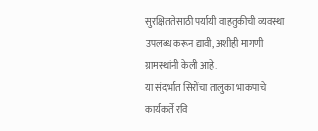सुरक्षिततेसाठी पर्यायी वाहतुकीची व्यवस्था उपलब्ध करून द्यावी, अशीही मागणी ग्रामस्थांनी केली आहे.
या संदर्भात सिरोंचा तालुका भाकपाचे कार्यकर्ते रवि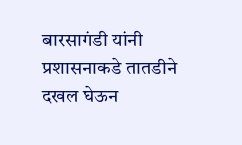बारसागंडी यांनी प्रशासनाकडे तातडीने दखल घेऊन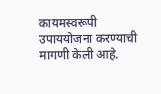कायमस्वरूपी उपाययोजना करण्याची मागणी केली आहे.